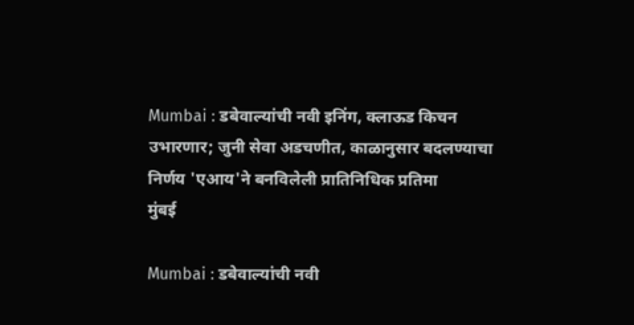Mumbai : डबेवाल्यांची नवी इनिंग, क्लाऊड किचन उभारणार; जुनी सेवा अडचणीत, काळानुसार बदलण्याचा निर्णय 'एआय'ने बनविलेली प्रातिनिधिक प्रतिमा
मुंबई

Mumbai : डबेवाल्यांची नवी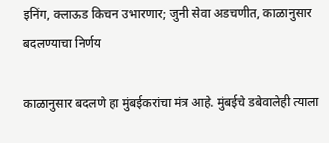इनिंग, क्लाऊड किचन उभारणार; जुनी सेवा अडचणीत, काळानुसार बदलण्याचा निर्णय

काळानुसार बदलणे हा मुंबईकरांचा मंत्र आहे. मुंबईचे डबेवालेही त्याला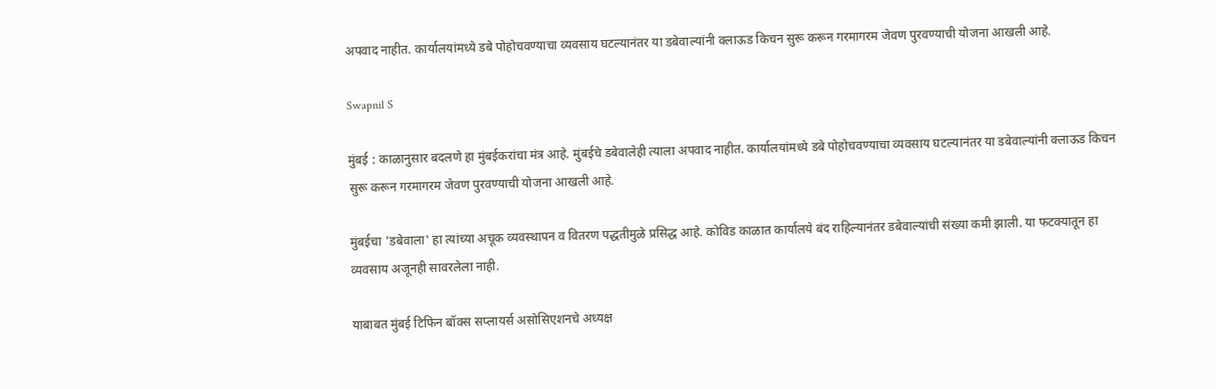अपवाद नाहीत. कार्यालयांमध्ये डबे पोहोचवण्याचा व्यवसाय घटल्यानंतर या डबेवाल्यांनी क्लाऊड किचन सुरू करून गरमागरम जेवण पुरवण्याची योजना आखली आहे.

Swapnil S

मुंबई : काळानुसार बदलणे हा मुंबईकरांचा मंत्र आहे. मुंबईचे डबेवालेही त्याला अपवाद नाहीत. कार्यालयांमध्ये डबे पोहोचवण्याचा व्यवसाय घटल्यानंतर या डबेवाल्यांनी क्लाऊड किचन सुरू करून गरमागरम जेवण पुरवण्याची योजना आखली आहे.

मुंबईचा 'डबेवाला' हा त्यांच्या अचूक व्यवस्थापन व वितरण पद्धतीमुळे प्रसिद्ध आहे. कोविड काळात कार्यालये बंद राहिल्यानंतर डबेवाल्यांची संख्या कमी झाली. या फटक्यातून हा व्यवसाय अजूनही सावरलेला नाही.

याबाबत मुंबई टिफिन बॉक्स सप्लायर्स असोसिएशनचे अध्यक्ष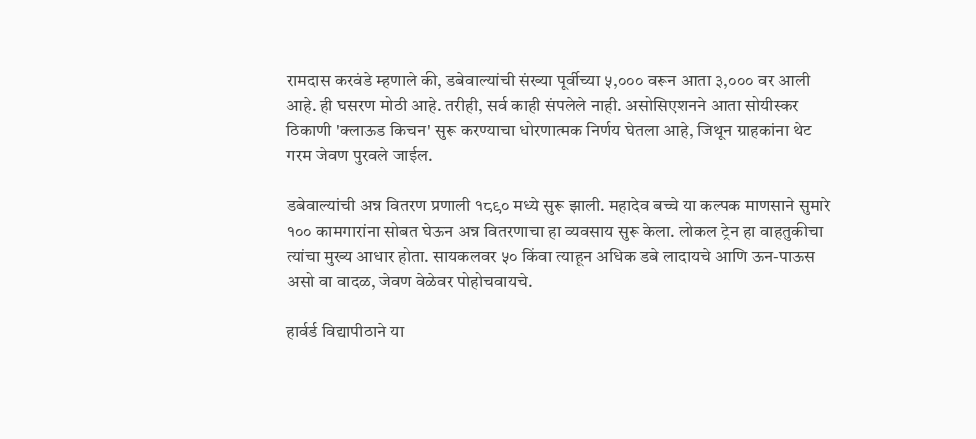रामदास करवंडे म्हणाले की, डबेवाल्यांची संख्या पूर्वीच्या ५,००० वरून आता ३,००० वर आली आहे. ही घसरण मोठी आहे. तरीही, सर्व काही संपलेले नाही. असोसिएशनने आता सोयीस्कर ठिकाणी 'क्लाऊड किचन' सुरू करण्याचा धोरणात्मक निर्णय घेतला आहे, जिथून ग्राहकांना थेट गरम जेवण पुरवले जाईल.

डबेवाल्यांची अन्न वितरण प्रणाली १८९० मध्ये सुरू झाली. महादेव बच्चे या कल्पक माणसाने सुमारे १०० कामगारांना सोबत घेऊन अन्न वितरणाचा हा व्यवसाय सुरू केला. लोकल ट्रेन हा वाहतुकीचा त्यांचा मुख्य आधार होता. सायकलवर ५० किंवा त्याहून अधिक डबे लादायचे आणि ऊन-पाऊस असो वा वादळ, जेवण वेळेवर पोहोचवायचे.

हार्वर्ड विद्यापीठाने या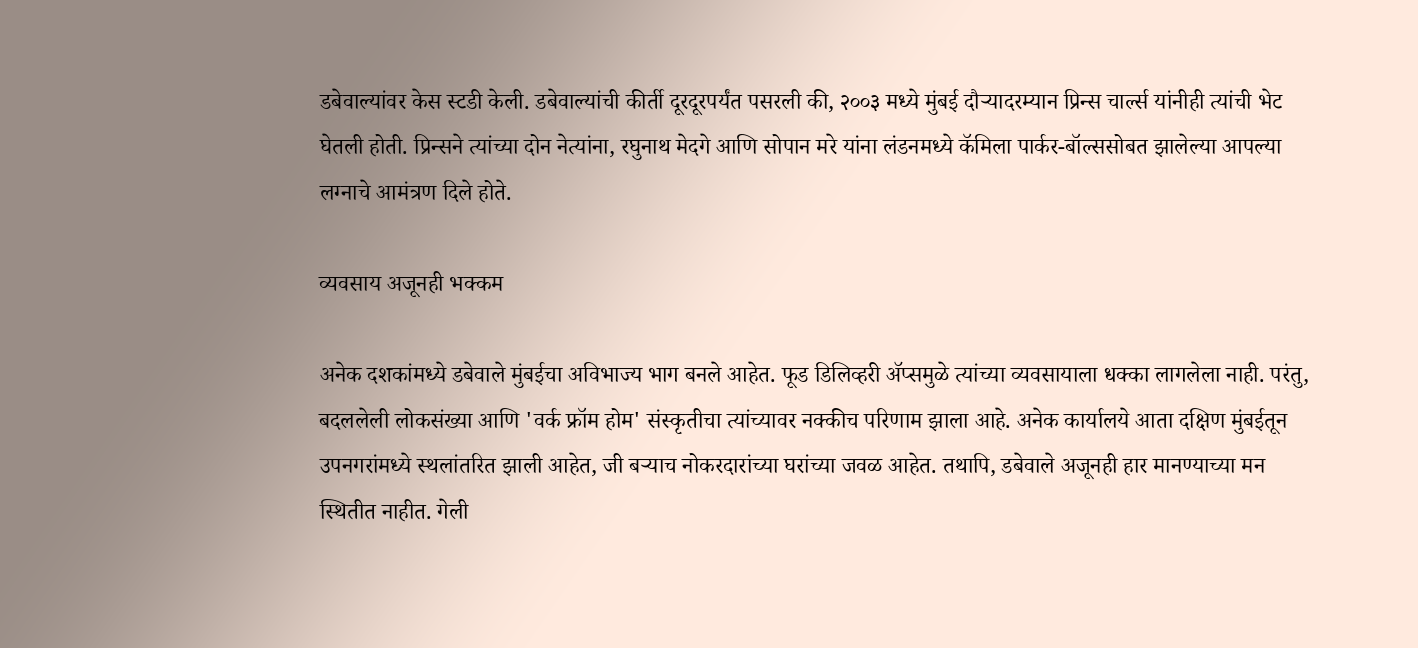डबेवाल्यांवर केस स्टडी केली. डबेवाल्यांची कीर्ती दूरदूरपर्यंत पसरली की, २००३ मध्ये मुंबई दौऱ्यादरम्यान प्रिन्स चार्ल्स यांनीही त्यांची भेट घेतली होती. प्रिन्सने त्यांच्या दोन नेत्यांना, रघुनाथ मेदगे आणि सोपान मरे यांना लंडनमध्ये कॅमिला पार्कर-बॉल्ससोबत झालेल्या आपल्या लग्नाचे आमंत्रण दिले होते.

व्यवसाय अजूनही भक्कम

अनेक दशकांमध्ये डबेवाले मुंबईचा अविभाज्य भाग बनले आहेत. फूड डिलिव्हरी ॲप्समुळे त्यांच्या व्यवसायाला धक्का लागलेला नाही. परंतु, बदललेली लोकसंख्या आणि 'वर्क फ्रॉम होम' संस्कृतीचा त्यांच्यावर नक्कीच परिणाम झाला आहे. अनेक कार्यालये आता दक्षिण मुंबईतून उपनगरांमध्ये स्थलांतरित झाली आहेत, जी बऱ्याच नोकरदारांच्या घरांच्या जवळ आहेत. तथापि, डबेवाले अजूनही हार मानण्याच्या मन स्थितीत नाहीत. गेली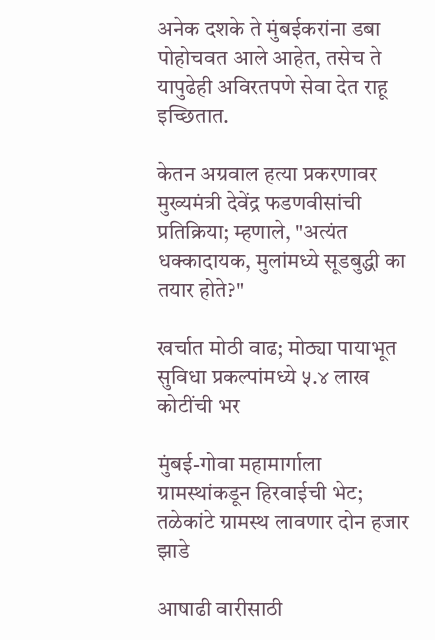अनेक दशके ते मुंबईकरांना डबा पोहोचवत आले आहेत, तसेच ते यापुढेही अविरतपणे सेवा देत राहू इच्छितात.

केतन अग्रवाल हत्या प्रकरणावर मुख्यमंत्री देवेंद्र फडणवीसांची प्रतिक्रिया; म्हणाले, "अत्यंत धक्कादायक, मुलांमध्ये सूडबुद्धी का तयार होते?"

खर्चात मोठी वाढ; मोठ्या पायाभूत सुविधा प्रकल्पांमध्ये ५.४ लाख कोटींची भर

मुंबई-गोवा महामार्गाला ग्रामस्थांकडून हिरवाईची भेट; तळेकांटे ग्रामस्थ लावणार दोन हजार झाडे

आषाढी वारीसाठी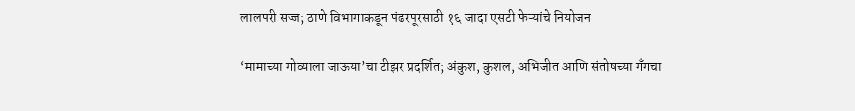लालपरी सज्ज; ठाणे विभागाकडून पंढरपूरसाठी १६ जादा एसटी फेऱ्यांचे नियोजन

‘मामाच्या गोव्याला जाऊया’चा टीझर प्रदर्शित; अंकुश, कुशल, अभिजीत आणि संतोषच्या गँगचा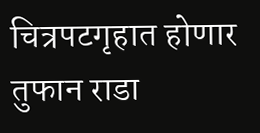चित्रपटगृहात होणार तुफान राडा